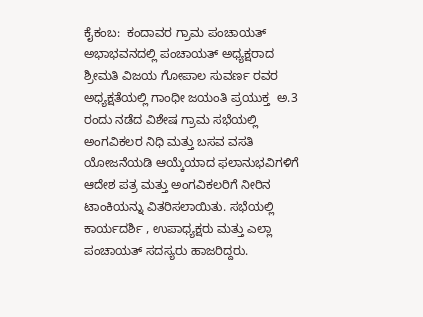ಕೈಕಂಬ:  ಕಂದಾವರ ಗ್ರಾಮ ಪಂಚಾಯತ್ ಅಭಾಭವನದಲ್ಲಿ ಪಂಚಾಯತ್ ಅಧ್ಯಕ್ಷರಾದ ಶ್ರೀಮತಿ ವಿಜಯ ಗೋಪಾಲ ಸುವರ್ಣ ರವರ ಅಧ್ಯಕ್ಷತೆಯಲ್ಲಿ ಗಾಂಧೀ ಜಯಂತಿ ಪ್ರಯುಕ್ತ  ಅ.3 ರಂದು ನಡೆದ ವಿಶೇಷ ಗ್ರಾಮ ಸಭೆಯಲ್ಲಿ ಅಂಗವಿಕಲರ ನಿಧಿ ಮತ್ತು ಬಸವ ವಸತಿ ಯೋಜನೆಯಡಿ ಆಯ್ಕೆಯಾದ ಫಲಾನುಭವಿಗಳಿಗೆ ಆದೇಶ ಪತ್ರ ಮತ್ತು ಅಂಗವಿಕಲರಿಗೆ ನೀರಿನ ಟಾಂಕಿಯನ್ನು ವಿತರಿಸಲಾಯಿತು. ಸಭೆಯಲ್ಲಿ ಕಾರ್ಯದರ್ಶಿ , ಉಪಾಧ್ಯಕ್ಷರು ಮತ್ತು ಎಲ್ಲಾ ಪಂಚಾಯತ್ ಸದಸ್ಯರು ಹಾಜರಿದ್ದರು.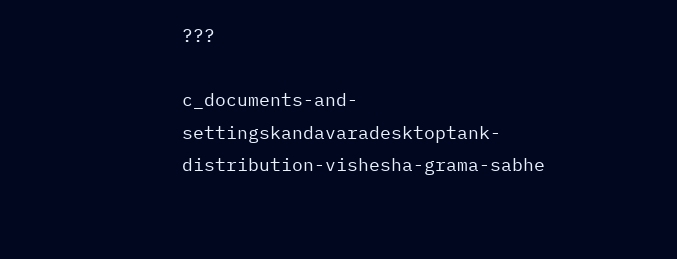???

c_documents-and-settingskandavaradesktoptank-distribution-vishesha-grama-sabhe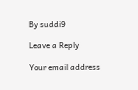By suddi9

Leave a Reply

Your email address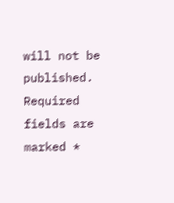will not be published. Required fields are marked *